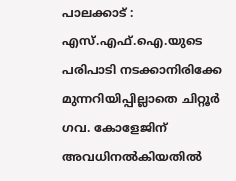പാലക്കാട് : എസ്.എഫ്.ഐ.യുടെ പരിപാടി നടക്കാനിരിക്കേ മുന്നറിയിപ്പില്ലാതെ ചിറ്റൂർ ഗവ. കോളേജിന് അവധിനൽകിയതിൽ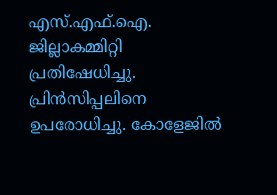എസ്.എഫ്.ഐ. ജില്ലാകമ്മിറ്റി പ്രതിഷേധിച്ചു. പ്രിൻസിപ്പലിനെ ഉപരോധിച്ചു. കോളേജിൽ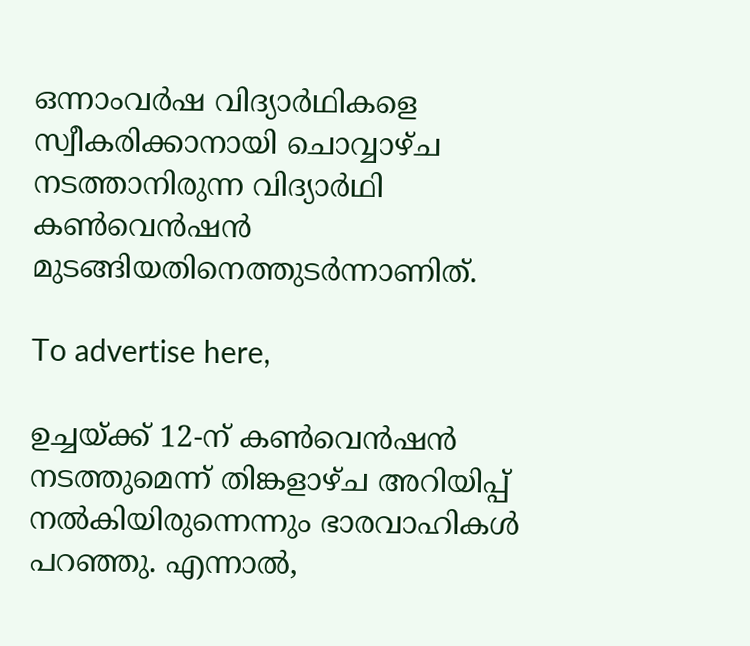ഒന്നാംവർഷ വിദ്യാർഥികളെ സ്വീകരിക്കാനായി ചൊവ്വാഴ്ച നടത്താനിരുന്ന വിദ്യാർഥി കൺവെൻഷൻ മുടങ്ങിയതിനെത്തുടർന്നാണിത്.

To advertise here,

ഉച്ചയ്ക്ക്‌ 12-ന് കൺവെൻഷൻ നടത്തുമെന്ന് തിങ്കളാഴ്ച അറിയിപ്പ് നൽകിയിരുന്നെന്നും ഭാരവാഹികൾ പറഞ്ഞു. എന്നാൽ,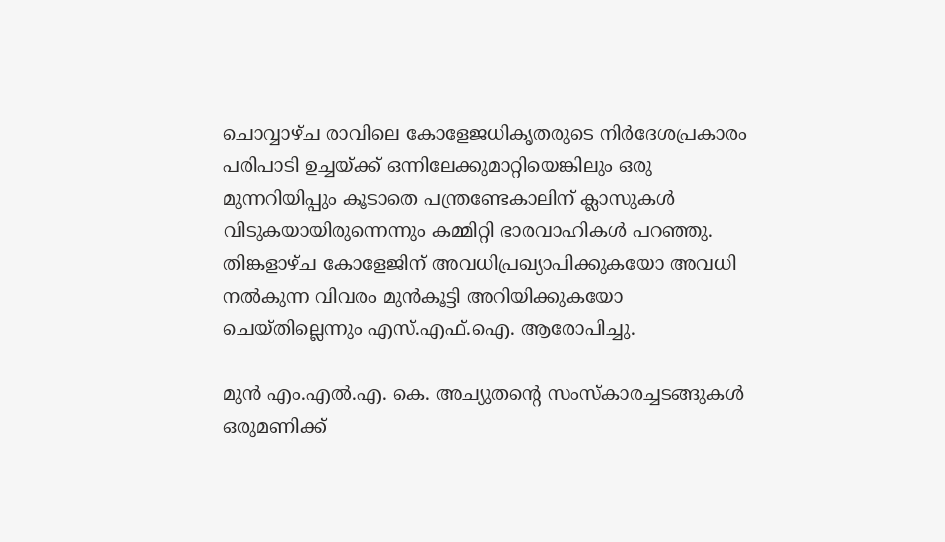ചൊവ്വാഴ്ച രാവിലെ കോളേജധികൃതരുടെ നിർദേശപ്രകാരം പരിപാടി ഉച്ചയ്ക്ക് ഒന്നിലേക്കുമാറ്റിയെങ്കിലും ഒരു മുന്നറിയിപ്പും കൂടാതെ പന്ത്രണ്ടേകാലിന് ക്ലാസുകൾ വിടുകയായിരുന്നെന്നും കമ്മിറ്റി ഭാരവാഹികൾ പറഞ്ഞു. തിങ്കളാഴ്ച കോളേജിന് അവധിപ്രഖ്യാപിക്കുകയോ അവധി നൽകുന്ന വിവരം മുൻകൂട്ടി അറിയിക്കുകയോ ചെയ്തില്ലെന്നും എസ്.എഫ്.ഐ. ആരോപിച്ചു.

മുൻ എം.എൽ.എ. കെ. അച്യുതന്റെ സംസ്കാരച്ചടങ്ങുകൾ ഒരുമണിക്ക്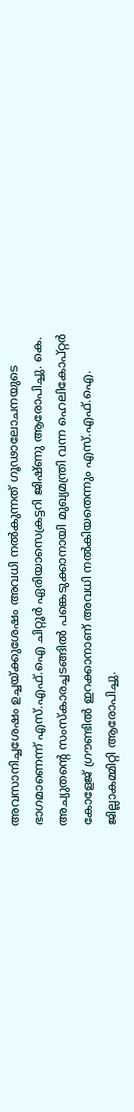അവസാനിച്ചശേഷം ഉച്ചയ്ക്കുശേഷം അവധി നൽകുന്നത് ഗൂഢാലോചനയുടെ ഭാഗമാണെന്ന് എസ്.എഫ്.ഐ ചിറ്റൂർ ഏരിയാസെക്രട്ടറി ജിഷ്ണു ആരോപിച്ചു. കെ. അച്യുതന്റെ സംസ്കാരച്ചടങ്ങിൽ പങ്കെടുക്കാനായി മുഖ്യമന്ത്രി വന്ന ഹെലികോപ്റ്റർ കോളേജ് ഗ്രൗണ്ടിൽ ഇറക്കാനാണ് അവധി നൽകിയതെന്നും എസ്.എഫ്.ഐ. ജില്ലാകമ്മിറ്റി ആരോപിച്ചു.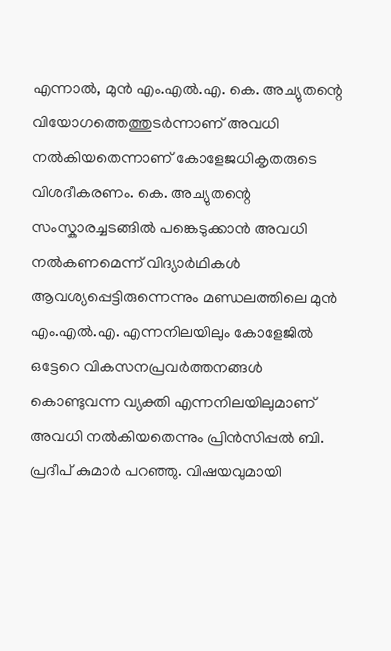എന്നാൽ, മുൻ എം.എൽ.എ. കെ. അച്യുതന്റെ വിയോഗത്തെത്തുടർന്നാണ് അവധി നൽകിയതെന്നാണ് കോളേജധികൃതരുടെ വിശദീകരണം. കെ. അച്യുതന്റെ സംസ്കാരച്ചടങ്ങിൽ പങ്കെടുക്കാൻ അവധി നൽകണമെന്ന് വിദ്യാർഥികൾ ആവശ്യപ്പെട്ടിരുന്നെന്നും മണ്ഡലത്തിലെ മുൻ എം.എൽ.എ. എന്നനിലയിലും കോളേജിൽ ഒട്ടേറെ വികസനപ്രവർത്തനങ്ങൾ കൊണ്ടുവന്ന വ്യക്തി എന്നനിലയിലുമാണ് അവധി നൽകിയതെന്നും പ്രിൻസിപ്പൽ ബി. പ്രദീപ് കുമാർ പറഞ്ഞു. വിഷയവുമായി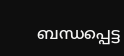ബന്ധപ്പെട്ട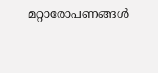മറ്റാരോപണങ്ങൾ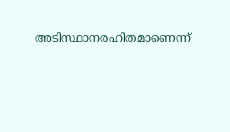അടിസ്ഥാനരഹിതമാണെന്ന്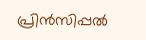പ്രിൻസിപ്പൽ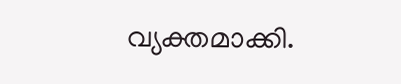വ്യക്തമാക്കി.